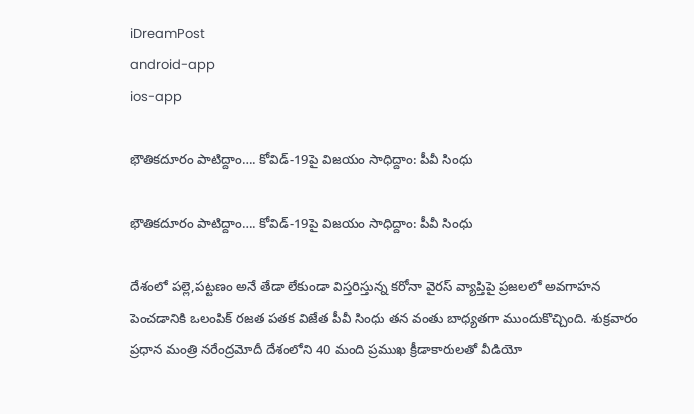iDreamPost
android-app
ios-app

భౌతికదూరం పాటిద్దాం…. కోవిడ్‌-19పై విజయం సాధిద్దాం: పీవీ సింధు

భౌతికదూరం పాటిద్దాం…. కోవిడ్‌-19పై విజయం సాధిద్దాం: పీవీ సింధు

దేశంలో పల్లె,పట్టణం అనే తేడా లేకుండా విస్తరిస్తున్న కరోనా వైరస్ వ్యాప్తిపై ప్రజలలో అవగాహన పెంచడానికి ఒలంపిక్ రజత పతక విజేత పీవీ సింధు తన వంతు బాధ్యతగా ముందుకొచ్చింది. శుక్రవారం ప్రధాన మంత్రి నరేంద్రమోదీ దేశంలోని 40 మంది ప్రముఖ క్రీడాకారులతో వీడియో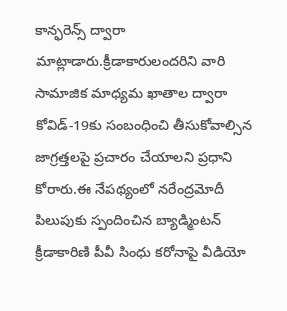కాన్ఫరెన్స్‌ ద్వారా మాట్లాడారు.క్రీడాకారులందరిని వారి సామాజిక మాధ్యమ ఖాతాల ద్వారా కోవిడ్‌-19కు సంబంధించి తీసుకోవాల్సిన జాగ్రత్తలపై ప్రచారం చేయాలని ప్రధాని కోరారు.ఈ నేపథ్యంలో నరేంద్రమోదీ పిలుపుకు స్పందించిన బ్యాడ్మింటన్‌ క్రీడాకారిణి పీవీ సింధు కరోనాపై వీడియో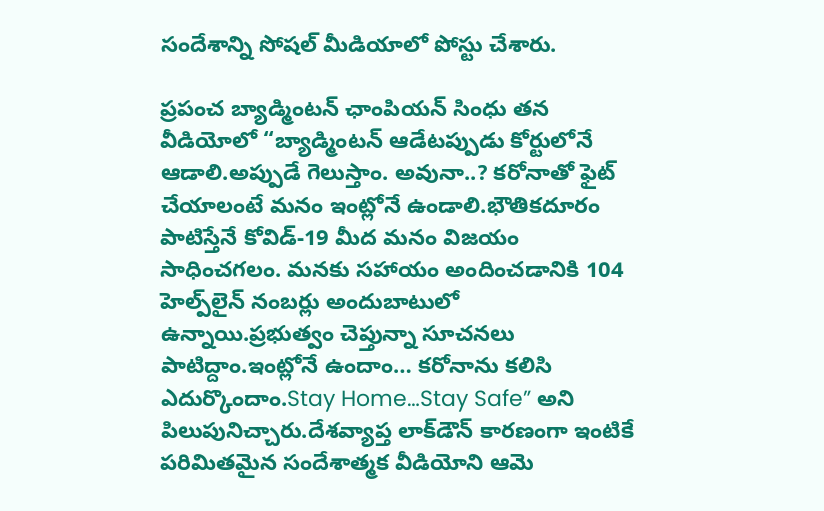సందేశాన్ని సోషల్‌ మీడియాలో పోస్టు చేశారు.

ప్రపంచ బ్యాడ్మింటన్‌ ఛాంపియన్ సింధు తన వీడియోలో “బ్యాడ్మింటన్‌ ఆడేటప్పుడు కోర్టులోనే ఆడాలి.అప్పుడే గెలుస్తాం. అవునా..? కరోనాతో ఫైట్ చేయాలంటే మనం ఇంట్లోనే ఉండాలి.భౌతికదూరం పాటిస్తేనే కోవిడ్‌-19 మీద మనం విజయం సాధించగలం. మనకు సహాయం అందించడానికి 104 హెల్ప్‌లైన్‌ నంబర్లు అందుబాటులో ఉన్నాయి.ప్రభుత్వం చెప్తున్నా సూచనలు పాటిద్దాం.ఇంట్లోనే ఉందాం… కరోనాను కలిసి ఎదుర్కొందాం.Stay Home…Stay Safe” అని పిలుపునిచ్చారు.దేశవ్యాప్త లాక్‌డౌన్‌ కారణంగా ఇంటికే పరిమితమైన సందేశాత్మక వీడియోని ఆమె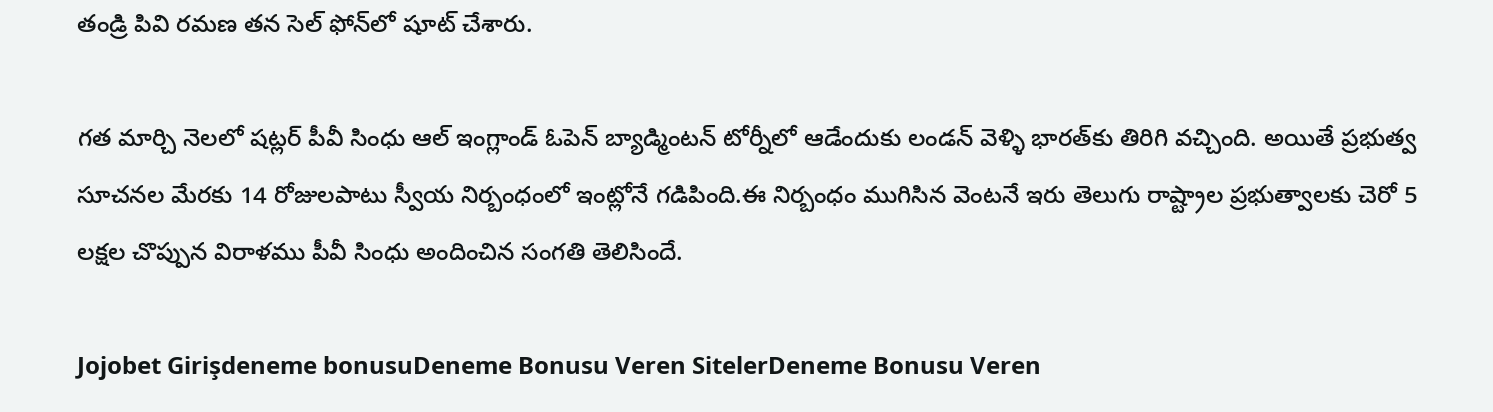తండ్రి పివి రమణ తన సెల్ ఫోన్‌లో షూట్ చేశారు.

గత మార్చి నెలలో షట్లర్ పీవీ సింధు ఆల్ ఇంగ్లాండ్ ఓపెన్ బ్యాడ్మింటన్ టోర్నీలో ఆడేందుకు లండన్ వెళ్ళి భారత్‌కు తిరిగి వచ్చింది. అయితే ప్రభుత్వ సూచనల మేరకు 14 రోజులపాటు స్వీయ నిర్బంధంలో ఇంట్లోనే గడిపింది.ఈ నిర్బంధం ముగిసిన వెంటనే ఇరు తెలుగు రాష్ట్రాల ప్రభుత్వాలకు చెరో 5 లక్షల చొప్పున విరాళము పీవీ సింధు అందించిన సంగతి తెలిసిందే.

Jojobet Girişdeneme bonusuDeneme Bonusu Veren SitelerDeneme Bonusu Veren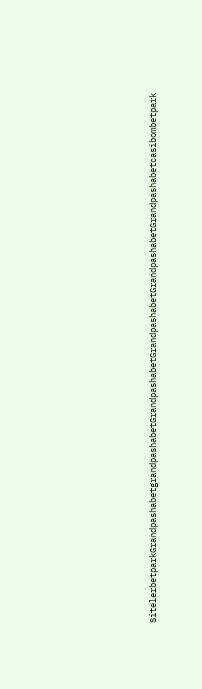SitelerbetparkGrandpashabetgrandpashabetGrandpashabetGrandpashabetGrandpashabetGrandpashabetcasibombetpark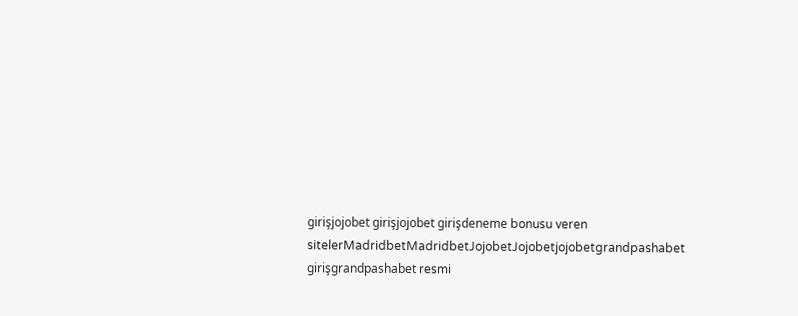girişjojobet girişjojobet girişdeneme bonusu veren sitelerMadridbetMadridbetJojobetJojobetjojobetgrandpashabet girişgrandpashabet resmi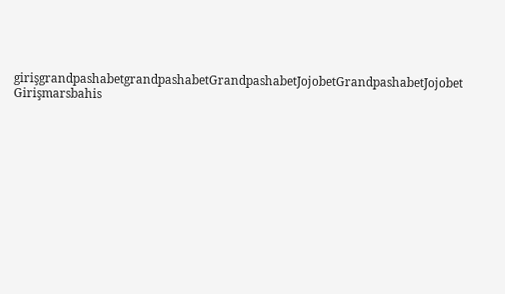girişgrandpashabetgrandpashabetGrandpashabetJojobetGrandpashabetJojobet Girişmarsbahis